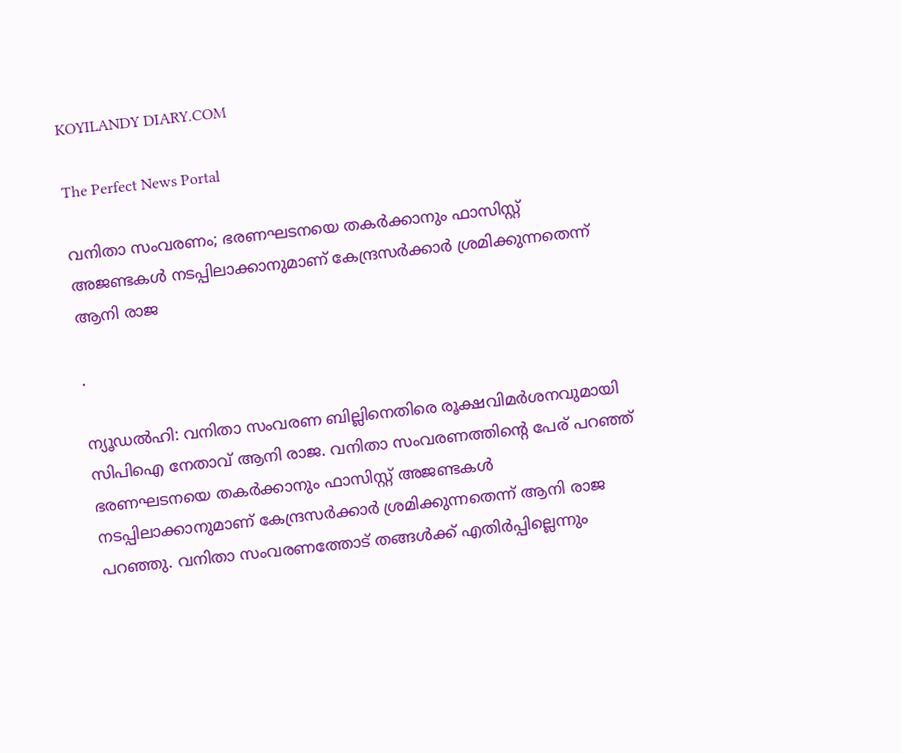KOYILANDY DIARY.COM

The Perfect News Portal

വനിതാ സംവരണം; ഭരണഘടനയെ തകർക്കാനും ഫാസിസ്റ്റ് അജണ്ടകൾ നടപ്പിലാക്കാനുമാണ് കേന്ദ്രസർക്കാർ ശ്രമിക്കുന്നതെന്ന് ആനി രാജ

.

ന്യൂഡൽഹി: വനിതാ സംവരണ ബില്ലിനെതിരെ രൂക്ഷവിമർശനവുമായി സിപിഐ നേതാവ് ആനി രാജ. വനിതാ സംവരണത്തിന്റെ പേര് പറഞ്ഞ് ഭരണഘടനയെ തകർക്കാനും ഫാസിസ്റ്റ് അജണ്ടകൾ നടപ്പിലാക്കാനുമാണ് കേന്ദ്രസർക്കാർ ശ്രമിക്കുന്നതെന്ന് ആനി രാജ പറഞ്ഞു. വനിതാ സംവരണത്തോട് തങ്ങൾക്ക് എതിർപ്പില്ലെന്നും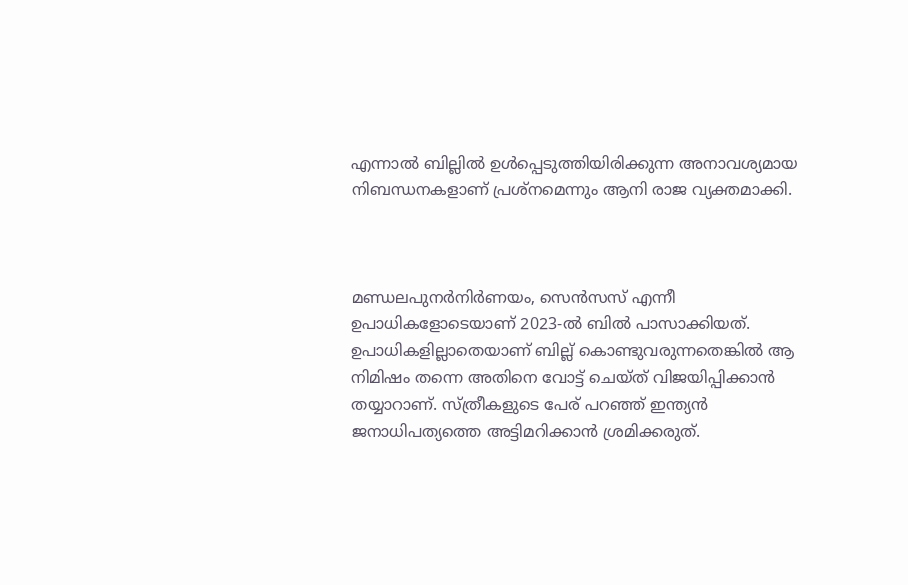എന്നാൽ ബില്ലിൽ ഉൾപ്പെടുത്തിയിരിക്കുന്ന അനാവശ്യമായ നിബന്ധനകളാണ് പ്രശ്നമെന്നും ആനി രാജ വ്യക്തമാക്കി.



മണ്ഡലപുനര്‍നിര്‍ണയം, സെന്‍സസ് എന്നീ ഉപാധികളോടെയാണ് 2023-ല്‍ ബിൽ പാസാക്കിയത്. ഉപാധികളില്ലാതെയാണ് ബില്ല് കൊണ്ടുവരുന്നതെങ്കിൽ ആ നിമിഷം തന്നെ അതിനെ വോട്ട് ചെയ്ത് വിജയിപ്പിക്കാൻ തയ്യാറാണ്. സ്ത്രീകളുടെ പേര് പറഞ്ഞ് ഇന്ത്യൻ ജനാധിപത്യത്തെ അട്ടിമറിക്കാൻ ശ്രമിക്കരുത്.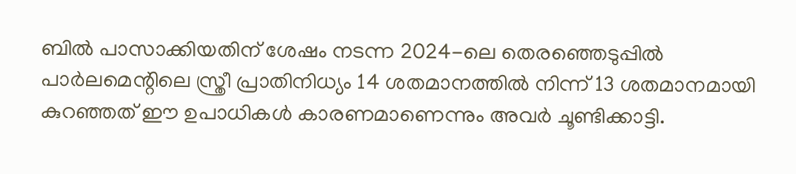ബിൽ പാസാക്കിയതിന് ശേഷം നടന്ന 2024-ലെ തെരഞ്ഞെടുപ്പിൽ പാർലമെന്റിലെ സ്ത്രീ പ്രാതിനിധ്യം 14 ശതമാനത്തിൽ നിന്ന് 13 ശതമാനമായി കുറഞ്ഞത് ഈ ഉപാധികൾ കാരണമാണെന്നും അവർ ചൂണ്ടിക്കാട്ടി.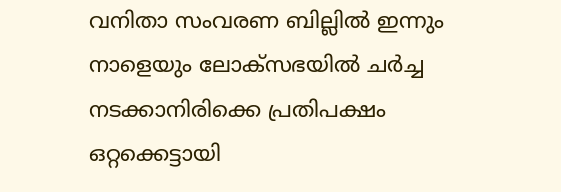വനിതാ സംവരണ ബില്ലിൽ ഇന്നും നാളെയും ലോക്‌സഭയിൽ ചർച്ച നടക്കാനിരിക്കെ പ്രതിപക്ഷം ഒറ്റക്കെട്ടായി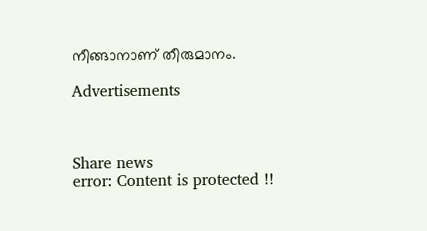നീങ്ങാനാണ് തീരുമാനം.

Advertisements



Share news
error: Content is protected !!